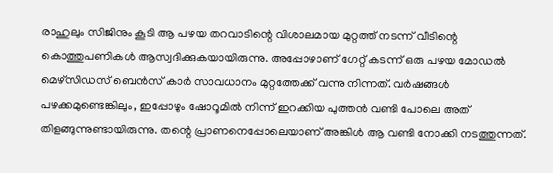രാഹുലും സിജിനും കൂടി ആ പഴയ തറവാടിന്റെ വിശാലമായ മുറ്റത്ത് നടന്ന് വീടിന്റെ കൊത്തുപണികൾ ആസ്വദിക്കുകയായിരുന്നു. അപ്പോഴാണ് ഗേറ്റ് കടന്ന് ഒരു പഴയ മോഡൽ മെഴ്സിഡസ് ബെൻസ് കാർ സാവധാനം മുറ്റത്തേക്ക് വന്നു നിന്നത്. വർഷങ്ങൾ പഴക്കമുണ്ടെങ്കിലും, ഇപ്പോഴും ഷോറൂമിൽ നിന്ന് ഇറക്കിയ പുത്തൻ വണ്ടി പോലെ അത് തിളങ്ങുന്നുണ്ടായിരുന്നു. തന്റെ പ്രാണനെപ്പോലെയാണ് അങ്കിൾ ആ വണ്ടി നോക്കി നടത്തുന്നത്.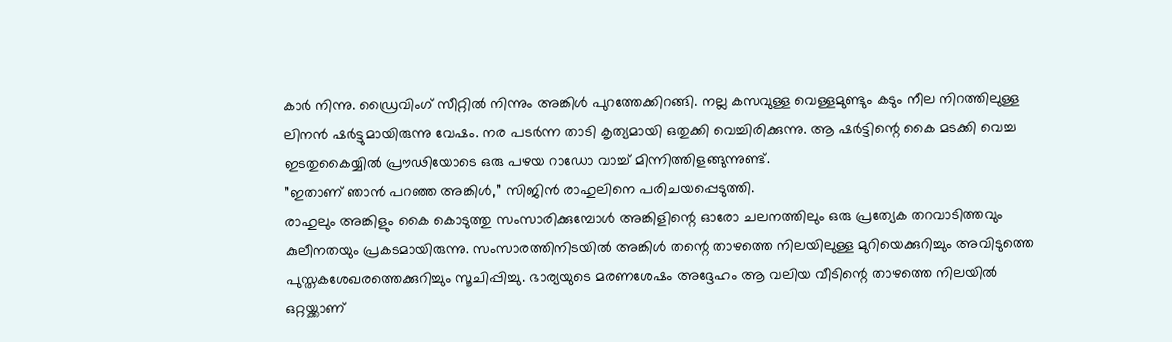കാർ നിന്നു. ഡ്രൈവിംഗ് സീറ്റിൽ നിന്നും അങ്കിൾ പുറത്തേക്കിറങ്ങി. നല്ല കസവുള്ള വെള്ളമുണ്ടും കടും നീല നിറത്തിലുള്ള ലിനൻ ഷർട്ടുമായിരുന്നു വേഷം. നര പടർന്ന താടി കൃത്യമായി ഒതുക്കി വെച്ചിരിക്കുന്നു. ആ ഷർട്ടിന്റെ കൈ മടക്കി വെച്ച ഇടതുകൈയ്യിൽ പ്രൗഢിയോടെ ഒരു പഴയ റാഡോ വാച്ച് മിന്നിത്തിളങ്ങുന്നുണ്ട്.
”ഇതാണ് ഞാൻ പറഞ്ഞ അങ്കിൾ,” സിജിൻ രാഹുലിനെ പരിചയപ്പെടുത്തി.
രാഹുലും അങ്കിളും കൈ കൊടുത്തു സംസാരിക്കുമ്പോൾ അങ്കിളിന്റെ ഓരോ ചലനത്തിലും ഒരു പ്രത്യേക തറവാടിത്തവും കുലീനതയും പ്രകടമായിരുന്നു. സംസാരത്തിനിടയിൽ അങ്കിൾ തന്റെ താഴത്തെ നിലയിലുള്ള മുറിയെക്കുറിച്ചും അവിടുത്തെ പുസ്തകശേഖരത്തെക്കുറിച്ചും സൂചിപ്പിച്ചു. ഭാര്യയുടെ മരണശേഷം അദ്ദേഹം ആ വലിയ വീടിന്റെ താഴത്തെ നിലയിൽ ഒറ്റയ്ക്കാണ്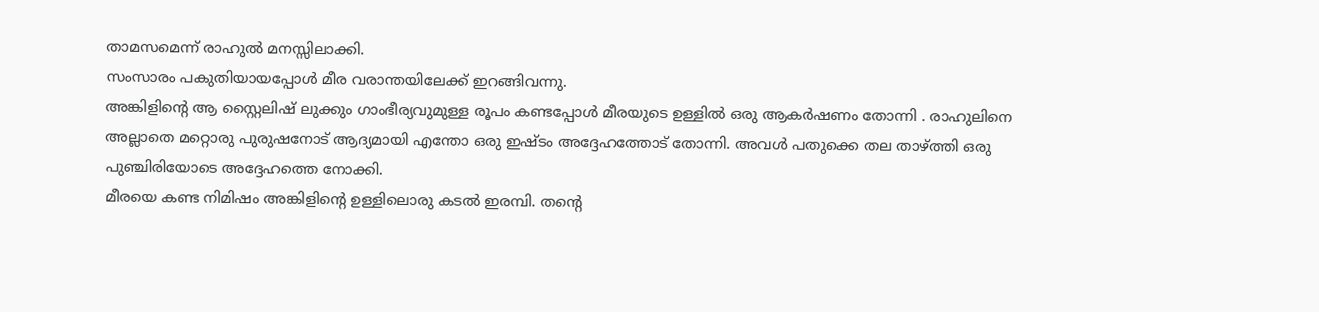താമസമെന്ന് രാഹുൽ മനസ്സിലാക്കി.
സംസാരം പകുതിയായപ്പോൾ മീര വരാന്തയിലേക്ക് ഇറങ്ങിവന്നു.
അങ്കിളിന്റെ ആ സ്റ്റൈലിഷ് ലുക്കും ഗാംഭീര്യവുമുള്ള രൂപം കണ്ടപ്പോൾ മീരയുടെ ഉള്ളിൽ ഒരു ആകർഷണം തോന്നി . രാഹുലിനെ അല്ലാതെ മറ്റൊരു പുരുഷനോട് ആദ്യമായി എന്തോ ഒരു ഇഷ്ടം അദ്ദേഹത്തോട് തോന്നി. അവൾ പതുക്കെ തല താഴ്ത്തി ഒരു പുഞ്ചിരിയോടെ അദ്ദേഹത്തെ നോക്കി.
മീരയെ കണ്ട നിമിഷം അങ്കിളിന്റെ ഉള്ളിലൊരു കടൽ ഇരമ്പി. തന്റെ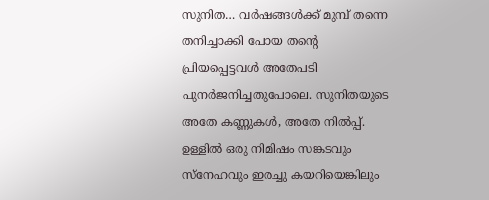സുനിത… വർഷങ്ങൾക്ക് മുമ്പ് തന്നെ തനിച്ചാക്കി പോയ തന്റെ പ്രിയപ്പെട്ടവൾ അതേപടി പുനർജനിച്ചതുപോലെ. സുനിതയുടെ അതേ കണ്ണുകൾ, അതേ നിൽപ്പ്. ഉള്ളിൽ ഒരു നിമിഷം സങ്കടവും സ്നേഹവും ഇരച്ചു കയറിയെങ്കിലും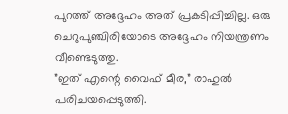പുറത്ത് അദ്ദേഹം അത് പ്രകടിപ്പിച്ചില്ല. ഒരു ചെറുപുഞ്ചിരിയോടെ അദ്ദേഹം നിയന്ത്രണം വീണ്ടെടുത്തു.
”ഇത് എന്റെ വൈഫ് മീര,” രാഹുൽ പരിചയപ്പെടുത്തി.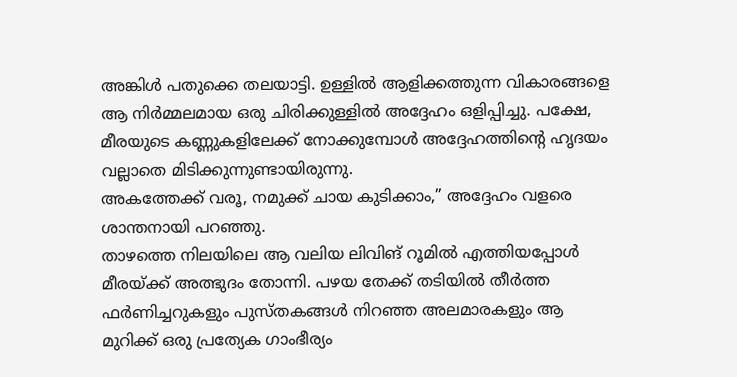അങ്കിൾ പതുക്കെ തലയാട്ടി. ഉള്ളിൽ ആളിക്കത്തുന്ന വികാരങ്ങളെ ആ നിർമ്മലമായ ഒരു ചിരിക്കുള്ളിൽ അദ്ദേഹം ഒളിപ്പിച്ചു. പക്ഷേ, മീരയുടെ കണ്ണുകളിലേക്ക് നോക്കുമ്പോൾ അദ്ദേഹത്തിന്റെ ഹൃദയം വല്ലാതെ മിടിക്കുന്നുണ്ടായിരുന്നു.
അകത്തേക്ക് വരൂ, നമുക്ക് ചായ കുടിക്കാം,” അദ്ദേഹം വളരെ ശാന്തനായി പറഞ്ഞു.
താഴത്തെ നിലയിലെ ആ വലിയ ലിവിങ് റൂമിൽ എത്തിയപ്പോൾ മീരയ്ക്ക് അത്ഭുദം തോന്നി. പഴയ തേക്ക് തടിയിൽ തീർത്ത ഫർണിച്ചറുകളും പുസ്തകങ്ങൾ നിറഞ്ഞ അലമാരകളും ആ മുറിക്ക് ഒരു പ്രത്യേക ഗാംഭീര്യം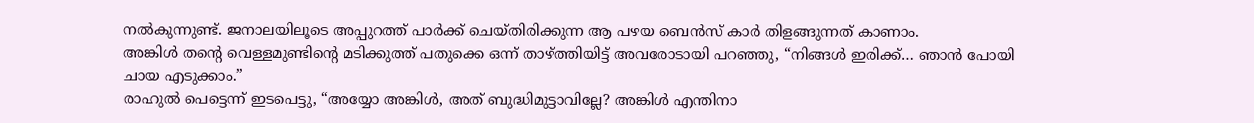നൽകുന്നുണ്ട്. ജനാലയിലൂടെ അപ്പുറത്ത് പാർക്ക് ചെയ്തിരിക്കുന്ന ആ പഴയ ബെൻസ് കാർ തിളങ്ങുന്നത് കാണാം.
അങ്കിൾ തന്റെ വെള്ളമുണ്ടിന്റെ മടിക്കുത്ത് പതുക്കെ ഒന്ന് താഴ്ത്തിയിട്ട് അവരോടായി പറഞ്ഞു, “നിങ്ങൾ ഇരിക്ക്… ഞാൻ പോയി ചായ എടുക്കാം.”
രാഹുൽ പെട്ടെന്ന് ഇടപെട്ടു, “അയ്യോ അങ്കിൾ, അത് ബുദ്ധിമുട്ടാവില്ലേ? അങ്കിൾ എന്തിനാ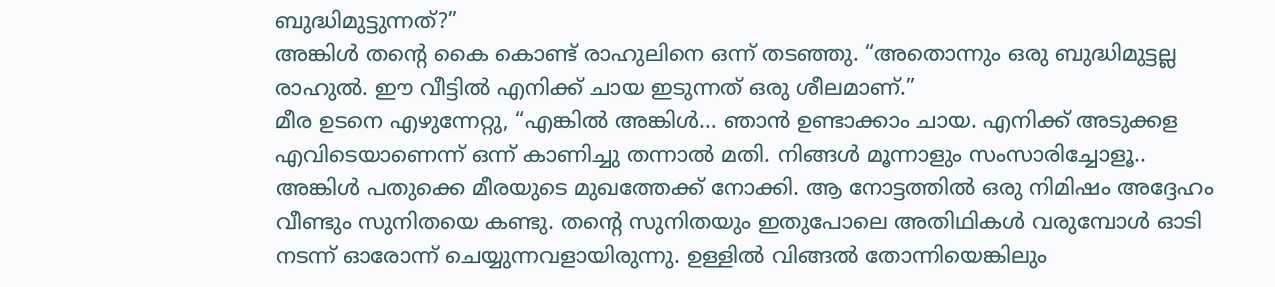ബുദ്ധിമുട്ടുന്നത്?”
അങ്കിൾ തന്റെ കൈ കൊണ്ട് രാഹുലിനെ ഒന്ന് തടഞ്ഞു. “അതൊന്നും ഒരു ബുദ്ധിമുട്ടല്ല രാഹുൽ. ഈ വീട്ടിൽ എനിക്ക് ചായ ഇടുന്നത് ഒരു ശീലമാണ്.”
മീര ഉടനെ എഴുന്നേറ്റു, “എങ്കിൽ അങ്കിൾ… ഞാൻ ഉണ്ടാക്കാം ചായ. എനിക്ക് അടുക്കള എവിടെയാണെന്ന് ഒന്ന് കാണിച്ചു തന്നാൽ മതി. നിങ്ങൾ മൂന്നാളും സംസാരിച്ചോളൂ..
അങ്കിൾ പതുക്കെ മീരയുടെ മുഖത്തേക്ക് നോക്കി. ആ നോട്ടത്തിൽ ഒരു നിമിഷം അദ്ദേഹം വീണ്ടും സുനിതയെ കണ്ടു. തന്റെ സുനിതയും ഇതുപോലെ അതിഥികൾ വരുമ്പോൾ ഓടി നടന്ന് ഓരോന്ന് ചെയ്യുന്നവളായിരുന്നു. ഉള്ളിൽ വിങ്ങൽ തോന്നിയെങ്കിലും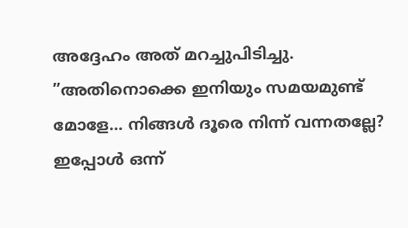അദ്ദേഹം അത് മറച്ചുപിടിച്ചു.
”അതിനൊക്കെ ഇനിയും സമയമുണ്ട് മോളേ… നിങ്ങൾ ദൂരെ നിന്ന് വന്നതല്ലേ? ഇപ്പോൾ ഒന്ന്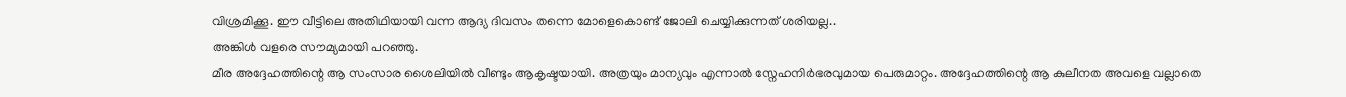വിശ്രമിക്കൂ. ഈ വീട്ടിലെ അതിഥിയായി വന്ന ആദ്യ ദിവസം തന്നെ മോളെകൊണ്ട് ജോലി ചെയ്യിക്കുന്നത് ശരിയല്ല..
അങ്കിൾ വളരെ സൗമ്യമായി പറഞ്ഞു.
മീര അദ്ദേഹത്തിന്റെ ആ സംസാര ശൈലിയിൽ വീണ്ടും ആകൃഷ്ടയായി. അത്രയും മാന്യവും എന്നാൽ സ്നേഹനിർഭരവുമായ പെരുമാറ്റം. അദ്ദേഹത്തിന്റെ ആ കുലീനത അവളെ വല്ലാതെ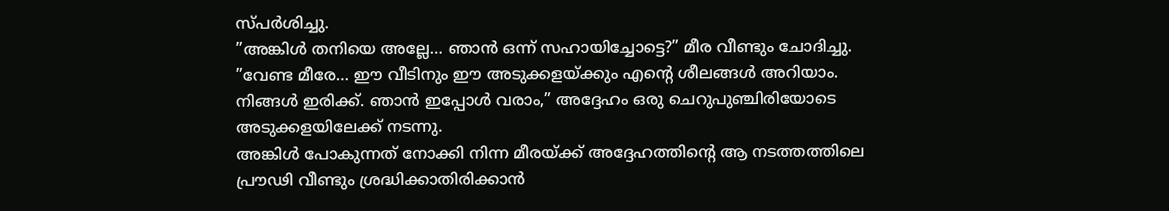സ്പർശിച്ചു.
”അങ്കിൾ തനിയെ അല്ലേ… ഞാൻ ഒന്ന് സഹായിച്ചോട്ടെ?” മീര വീണ്ടും ചോദിച്ചു.
”വേണ്ട മീരേ… ഈ വീടിനും ഈ അടുക്കളയ്ക്കും എന്റെ ശീലങ്ങൾ അറിയാം. നിങ്ങൾ ഇരിക്ക്. ഞാൻ ഇപ്പോൾ വരാം,” അദ്ദേഹം ഒരു ചെറുപുഞ്ചിരിയോടെ അടുക്കളയിലേക്ക് നടന്നു.
അങ്കിൾ പോകുന്നത് നോക്കി നിന്ന മീരയ്ക്ക് അദ്ദേഹത്തിന്റെ ആ നടത്തത്തിലെ പ്രൗഢി വീണ്ടും ശ്രദ്ധിക്കാതിരിക്കാൻ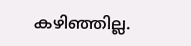കഴിഞ്ഞില്ല.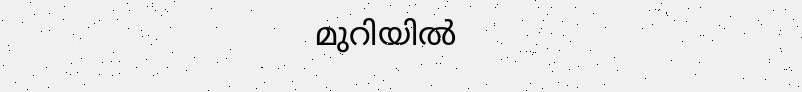മുറിയിൽ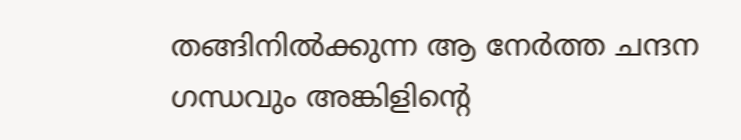തങ്ങിനിൽക്കുന്ന ആ നേർത്ത ചന്ദന ഗന്ധവും അങ്കിളിന്റെ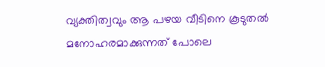വ്യക്തിത്വവും ആ പഴയ വീടിനെ കൂടുതൽ മനോഹരമാക്കുന്നത് പോലെ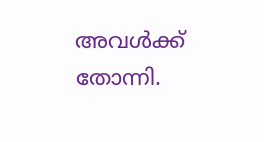അവൾക്ക് തോന്നി.